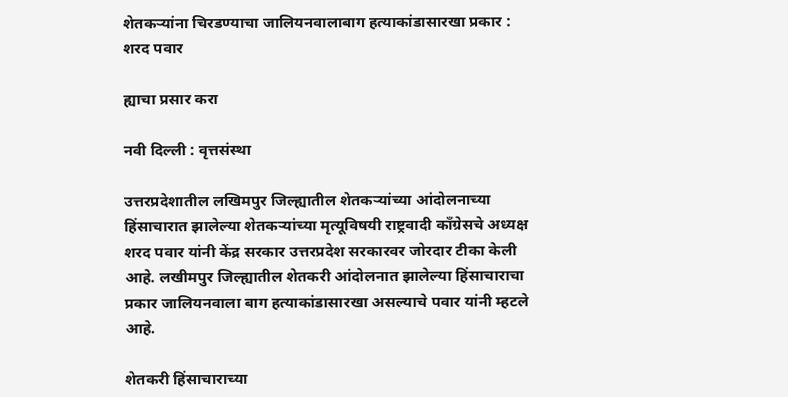शेतकऱ्यांना चिरडण्याचा जालियनवालाबाग हत्याकांडासारखा प्रकार : शरद पवार

ह्याचा प्रसार करा

नवी दिल्ली : वृत्तसंस्था

उत्तरप्रदेशातील लखिमपुर जिल्ह्यातील शेतकऱ्यांच्या आंदोलनाच्या हिंसाचारात झालेल्या शेतकऱ्यांच्या मृत्यूविषयी राष्ट्रवादी कॉंग्रेसचे अध्यक्ष शरद पवार यांनी केंद्र सरकार उत्तरप्रदेश सरकारवर जोरदार टीका केली आहे. लखीमपुर जिल्ह्यातील शेतकरी आंदोलनात झालेल्या हिंसाचाराचा प्रकार जालियनवाला बाग हत्याकांडासारखा असल्याचे पवार यांनी म्हटले आहे.

शेतकरी हिंसाचाराच्या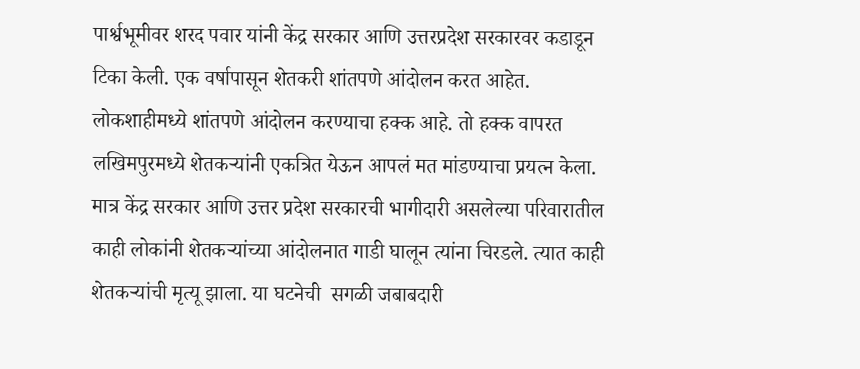पार्श्वभूमीवर शरद पवार यांनी केंद्र सरकार आणि उत्तरप्रदेश सरकारवर कडाडून टिका केली. एक वर्षापासून शेतकरी शांतपणे आंदोलन करत आहेत. लोकशाहीमध्ये शांतपणे आंदोलन करण्याचा हक्क आहे. तो हक्क वापरत लखिमपुरमध्ये शेतकऱ्यांनी एकत्रित येऊन आपलं मत मांडण्याचा प्रयत्न केला. मात्र केंद्र सरकार आणि उत्तर प्रदेश सरकारची भागीदारी असलेल्या परिवारातील काही लोकांनी शेतकऱ्यांच्या आंदोलनात गाडी घालून त्यांना चिरडले. त्यात काही  शेतकऱ्यांची मृत्यू झाला. या घटनेची  सगळी जबाबदारी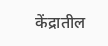केंद्रातील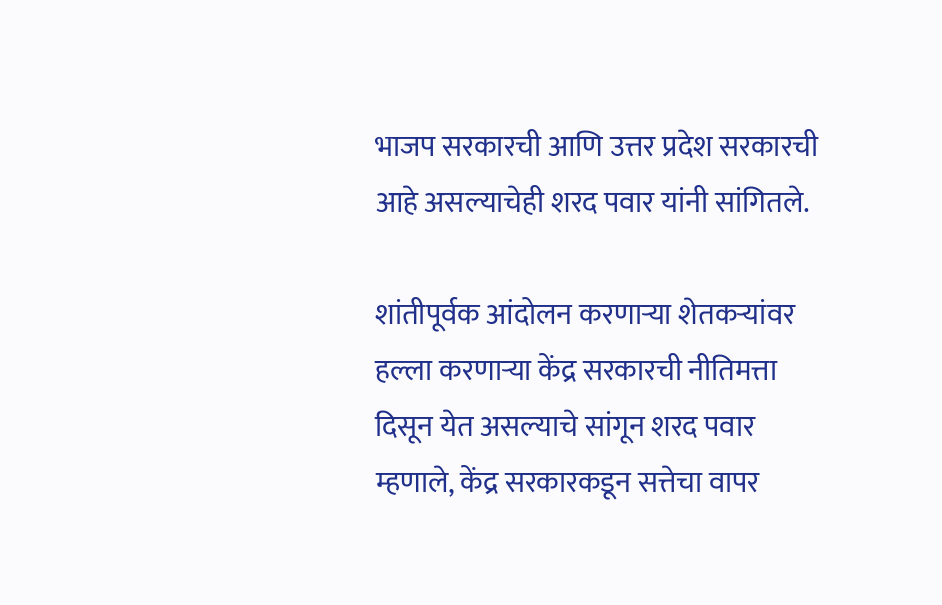भाजप सरकारची आणि उत्तर प्रदेश सरकारची आहे असल्याचेही शरद पवार यांनी सांगितले.

शांतीपूर्वक आंदोलन करणार्‍या शेतकर्‍यांवर हल्ला करणाऱ्या केंद्र सरकारची नीतिमत्ता दिसून येत असल्याचे सांगून शरद पवार म्हणाले, केंद्र सरकारकडून सत्तेचा वापर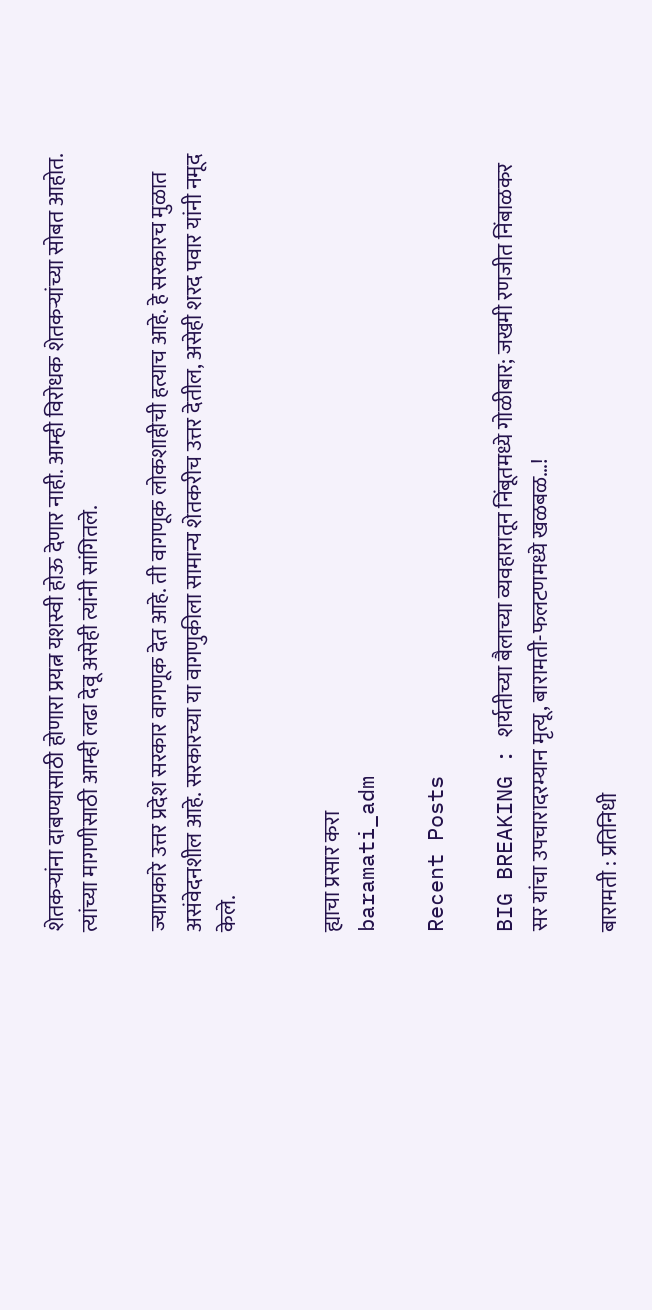शेतकऱ्यांना दाबण्यासाठी होणारा प्रयत्न यशस्वी होऊ देणार नाही. आम्ही विरोधक शेतकऱ्यांच्या सोबत आहोत. त्यांच्या मागणीसाठी आम्ही लढा देवू असेही त्यांनी सांगितले.

ज्याप्रकारे उत्तर प्रदेश सरकार वागणूक देत आहे. ती वागणूक लोकशाहीची हत्याच आहे. हे सरकारच मुळात असंवेदनशील आहे. सरकारच्या या वागणुकीला सामान्य शेतकरीच उत्तर देतील, असेही शरद पवार यांनी नमूद केले.


ह्याचा प्रसार करा
baramati_adm

Recent Posts

BIG BREAKING : शर्यतीच्या बैलाच्या व्यवहारातून निंबूतमध्ये गोळीबार; जखमी रणजीत निंबाळकर सर यांचा उपचारादरम्यान मृत्यू, बारामती-फलटणमध्ये खळबळ…!

बारामती : प्रतिनिधी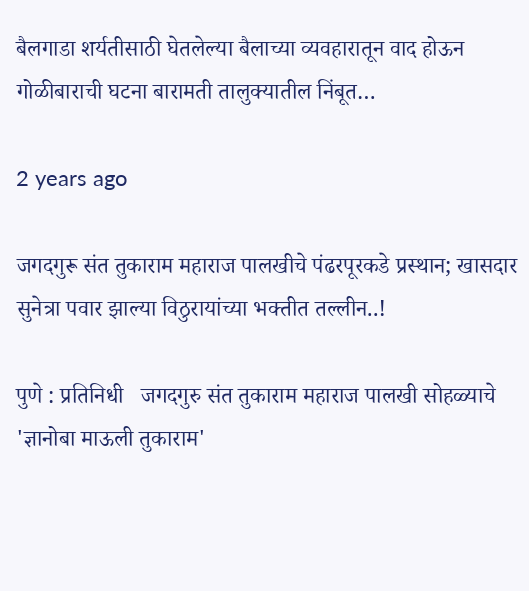बैलगाडा शर्यतीसाठी घेतलेल्या बैलाच्या व्यवहारातून वाद होऊन गोळीबाराची घटना बारामती तालुक्यातील निंबूत…

2 years ago

जगदगुरू संत तुकाराम महाराज पालखीचे पंढरपूरकडे प्रस्थान; खासदार सुनेत्रा पवार झाल्या विठुरायांच्या भक्तीत तल्लीन..!

पुणे : प्रतिनिधी   जगदगुरु संत तुकाराम महाराज पालखी सोहळ्याचे 'ज्ञानोबा माऊली तुकाराम'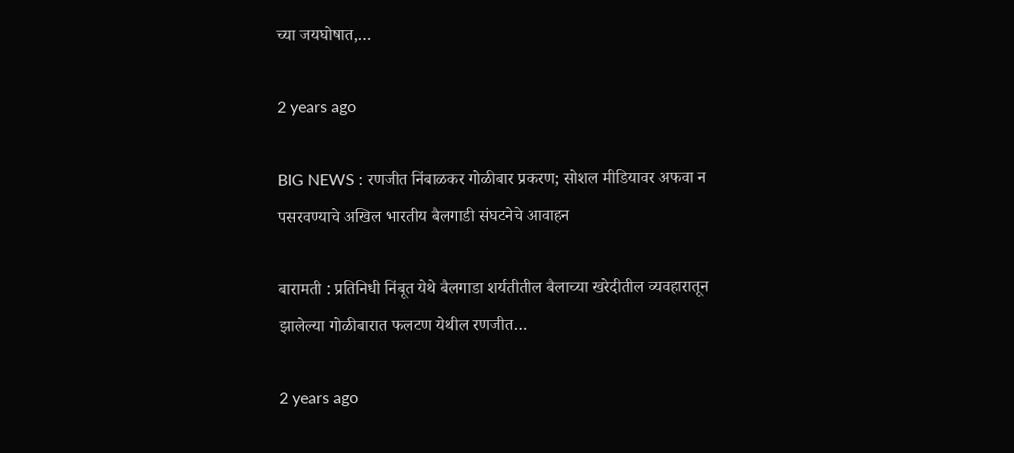च्या जयघोषात,…

2 years ago

BIG NEWS : रणजीत निंबाळकर गोळीबार प्रकरण; सोशल मीडियावर अफवा न पसरवण्याचे अखिल भारतीय बैलगाडी संघटनेचे आवाहन

बारामती : प्रतिनिधी निंबूत येथे बैलगाडा शर्यतीतील बैलाच्या खरेदीतील व्यवहारातून झालेल्या गोळीबारात फलटण येथील रणजीत…

2 years ago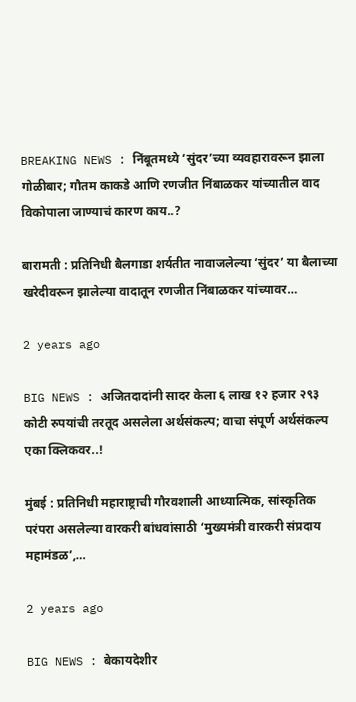BREAKING NEWS : निंबूतमध्ये ‘सुंदर’च्या व्यवहारावरून झाला गोळीबार; गौतम काकडे आणि रणजीत निंबाळकर यांच्यातील वाद विकोपाला जाण्याचं कारण काय..?

बारामती : प्रतिनिधी बैलगाडा शर्यतीत नावाजलेल्या ‘सुंदर’ या बैलाच्या खरेदीवरून झालेल्या वादातून रणजीत निंबाळकर यांच्यावर…

2 years ago

BIG NEWS : अजितदादांनी सादर केला ६ लाख १२ हजार २९३ कोटी रुपयांची तरतूद असलेला अर्थसंकल्प; वाचा संपूर्ण अर्थसंकल्प एका क्लिकवर..!

मुंबई : प्रतिनिधी महाराष्ट्राची गौरवशाली आध्यात्मिक, सांस्कृतिक परंपरा असलेल्या वारकरी बांधवांसाठी ‘मुख्यमंत्री वारकरी संप्रदाय महामंडळ’,…

2 years ago

BIG NEWS : बेकायदेशीर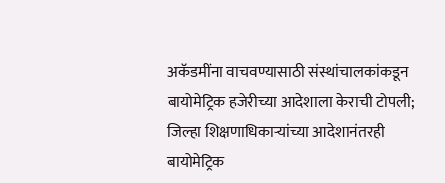अकॅडमींना वाचवण्यासाठी संस्थांचालकांकडून बायोमेट्रिक हजेरीच्या आदेशाला केराची टोपली; जिल्हा शिक्षणाधिकाऱ्यांच्या आदेशानंतरही बायोमेट्रिक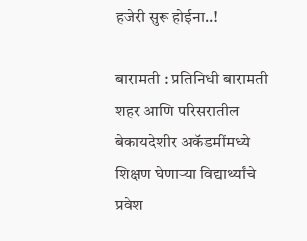हजेरी सुरू होईना..!

बारामती : प्रतिनिधी बारामती शहर आणि परिसरातील बेकायदेशीर अकॅडमींमध्ये शिक्षण घेणाऱ्या विद्यार्थ्यांचे प्रवेश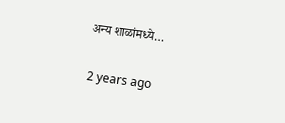अन्य शाळांमध्ये…

2 years ago